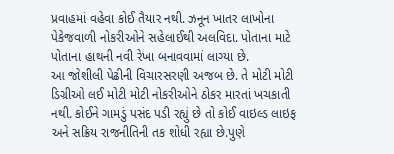પ્રવાહમાં વહેવા કોઈ તૈયાર નથી. ઝનૂન ખાતર લાખોના પેકેજવાળી નોકરીઓને સહેલાઈથી અલવિદા. પોતાના માટે પોતાના હાથની નવી રેખા બનાવવામાં લાગ્યા છે.
આ જોશીલી પેઢીની વિચારસરણી અજબ છે. તે મોટી મોટી ડિગ્રીઓ લઈ મોટી મોટી નોકરીઓને ઠોકર મારતાં ખચકાતી નથી. કોઈને ગામડું પસંદ પડી રહ્યું છે તો કોઈ વાઇલ્ડ લાઇફ અને સક્રિય રાજનીતિની તક શોધી રહ્યા છે.પુણે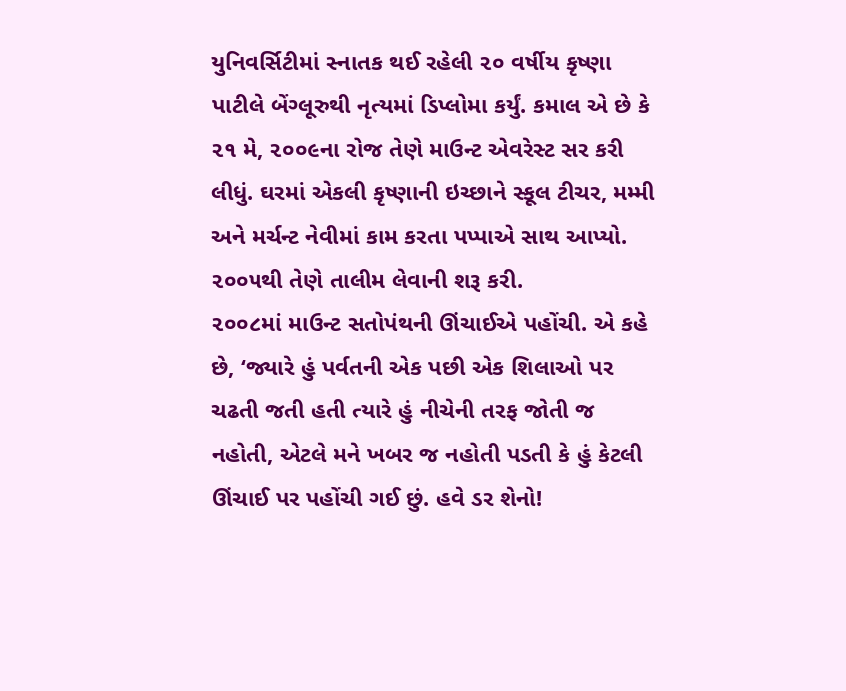યુનિવર્સિટીમાં સ્નાતક થઈ રહેલી ૨૦ વર્ષીય કૃષ્ણા પાટીલે બેંગ્લૂરુથી નૃત્યમાં ડિપ્લોમા કર્યું. કમાલ એ છે કે ૨૧ મે, ૨૦૦૯ના રોજ તેણે માઉન્ટ એવરેસ્ટ સર કરી લીધું. ઘરમાં એકલી કૃષ્ણાની ઇચ્છાને સ્કૂલ ટીચર, મમ્મી અને મર્ચન્ટ નેવીમાં કામ કરતા પપ્પાએ સાથ આપ્યો. ૨૦૦૫થી તેણે તાલીમ લેવાની શરૂ કરી.
૨૦૦૮માં માઉન્ટ સતોપંથની ઊંચાઈએ પહોંચી. એ કહે છે, ‘જ્યારે હું પર્વતની એક પછી એક શિલાઓ પર ચઢતી જતી હતી ત્યારે હું નીચેની તરફ જોતી જ નહોતી, એટલે મને ખબર જ નહોતી પડતી કે હું કેટલી ઊંચાઈ પર પહોંચી ગઈ છું. હવે ડર શેનો!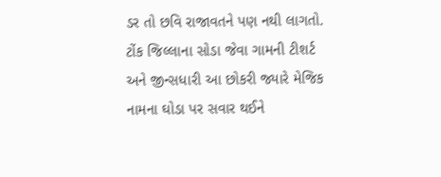ડર તો છવિ રાજાવતને પણ નથી લાગતો. ટોંક જિલ્લાના સોડા જેવા ગામની ટીશર્ટ અને જીન્સધારી આ છોકરી જ્યારે મેજિક નામના ઘોડા પર સવાર થઈને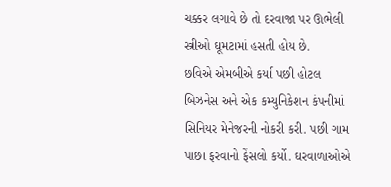ચક્કર લગાવે છે તો દરવાજા પર ઊભેલી સ્ત્રીઓ ઘૂમટામાં હસતી હોય છે.
છવિએ એમબીએ કર્યા પછી હોટલ બિઝનેસ અને એક કમ્યુનિકેશન કંપનીમાં સિનિયર મેનેજરની નોકરી કરી. પછી ગામ પાછા ફરવાનો ફેંસલો કર્યો. ઘરવાળાઓએ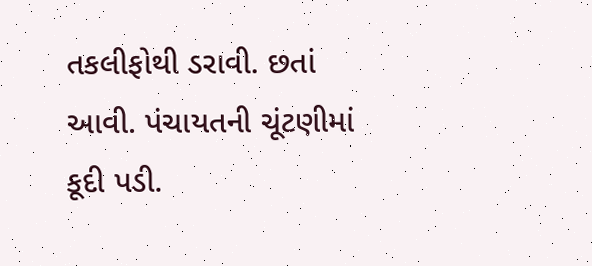તકલીફોથી ડરાવી. છતાં આવી. પંચાયતની ચૂંટણીમાં કૂદી પડી.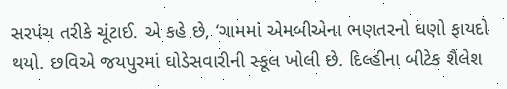સરપંચ તરીકે ચૂંટાઈ. એ કહે છે, ‘ગામમાં એમબીએના ભણતરનો ઘણો ફાયદો થયો. છવિએ જયપુરમાં ઘોડેસવારીની સ્કૂલ ખોલી છે. દિલ્હીના બીટેક શૈલેશ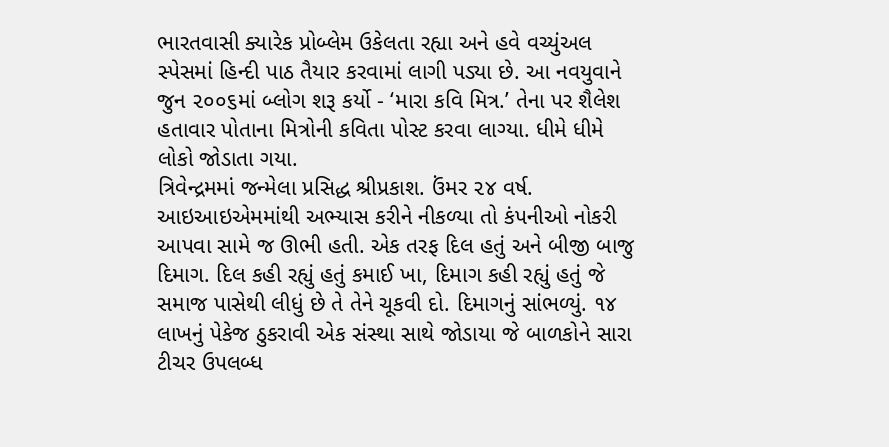ભારતવાસી ક્યારેક પ્રોબ્લેમ ઉકેલતા રહ્યા અને હવે વચ્યુંઅલ સ્પેસમાં હિન્દી પાઠ તૈયાર કરવામાં લાગી પડ્યા છે. આ નવયુવાને જુન ૨૦૦૬માં બ્લોગ શરૂ કર્યો - ‘મારા કવિ મિત્ર.’ તેના પર શૈલેશ હતાવાર પોતાના મિત્રોની કવિતા પોસ્ટ કરવા લાગ્યા. ધીમે ધીમે લોકો જોડાતા ગયા.
ત્રિવેન્દ્રમમાં જન્મેલા પ્રસિદ્ધ શ્રીપ્રકાશ. ઉંમર ૨૪ વર્ષ. આઇઆઇએમમાંથી અભ્યાસ કરીને નીકળ્યા તો કંપનીઓ નોકરી આપવા સામે જ ઊભી હતી. એક તરફ દિલ હતું અને બીજી બાજુ દિમાગ. દિલ કહી રહ્યું હતું કમાઈ ખા, દિમાગ કહી રહ્યું હતું જે સમાજ પાસેથી લીધું છે તે તેને ચૂકવી દો. દિમાગનું સાંભળ્યું. ૧૪ લાખનું પેકેજ ઠુકરાવી એક સંસ્થા સાથે જોડાયા જે બાળકોને સારા ટીચર ઉપલબ્ધ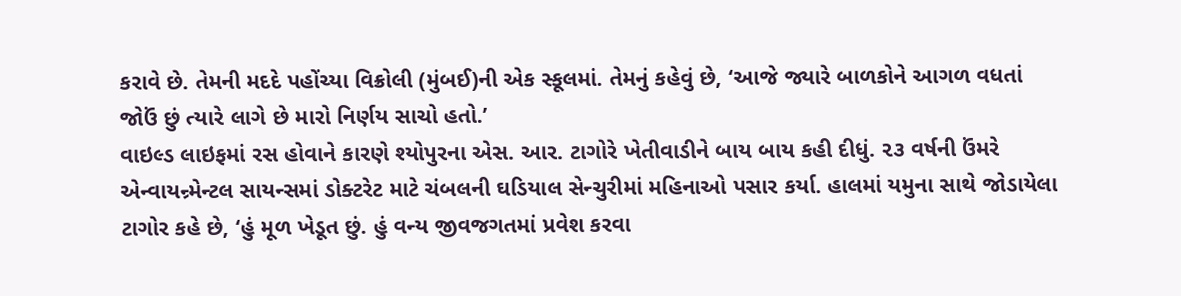કરાવે છે. તેમની મદદે પહોંચ્યા વિક્રોલી (મુંબઈ)ની એક સ્કૂલમાં. તેમનું કહેવું છે, ‘આજે જ્યારે બાળકોને આગળ વધતાં જોઉં છું ત્યારે લાગે છે મારો નિર્ણય સાચો હતો.’
વાઇલ્ડ લાઇફમાં રસ હોવાને કારણે શ્યોપુરના એસ. આર. ટાગોરે ખેતીવાડીને બાય બાય કહી દીધું. ૨૩ વર્ષની ઉંમરે એન્વાયન્ર્મેન્ટલ સાયન્સમાં ડોક્ટરેટ માટે ચંબલની ઘડિયાલ સેન્ચુરીમાં મહિનાઓ પસાર કર્યા. હાલમાં યમુના સાથે જોડાયેલા ટાગોર કહે છે, ‘હું મૂળ ખેડૂત છું. હું વન્ય જીવજગતમાં પ્રવેશ કરવા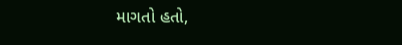માગતો હતો,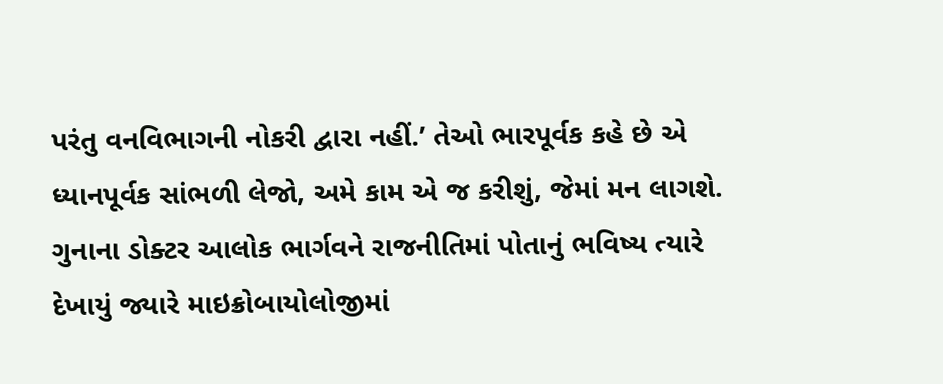પરંતુ વનવિભાગની નોકરી દ્વારા નહીં.’ તેઓ ભારપૂર્વક કહે છે એ ધ્યાનપૂર્વક સાંભળી લેજો, અમે કામ એ જ કરીશું, જેમાં મન લાગશે.
ગુનાના ડોક્ટર આલોક ભાર્ગવને રાજનીતિમાં પોતાનું ભવિષ્ય ત્યારે દેખાયું જ્યારે માઇક્રોબાયોલોજીમાં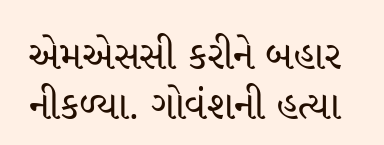એમએસસી કરીને બહાર નીકળ્યા. ગોવંશની હત્યા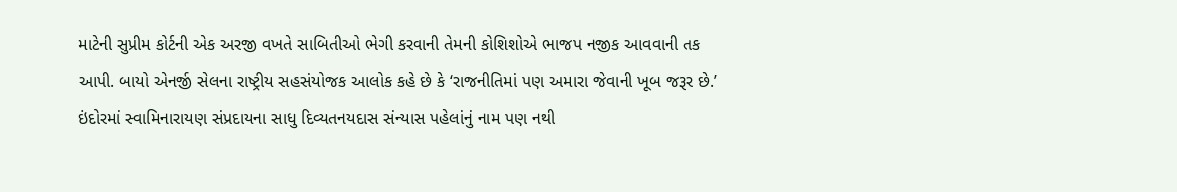માટેની સુપ્રીમ કોર્ટની એક અરજી વખતે સાબિતીઓ ભેગી કરવાની તેમની કોશિશોએ ભાજપ નજીક આવવાની તક આપી. બાયો એનર્જી સેલના રાષ્ટ્રીય સહસંયોજક આલોક કહે છે કે ‘રાજનીતિમાં પણ અમારા જેવાની ખૂબ જરૂર છે.’
ઇંદોરમાં સ્વામિનારાયણ સંપ્રદાયના સાધુ દિવ્યતનયદાસ સંન્યાસ પહેલાંનું નામ પણ નથી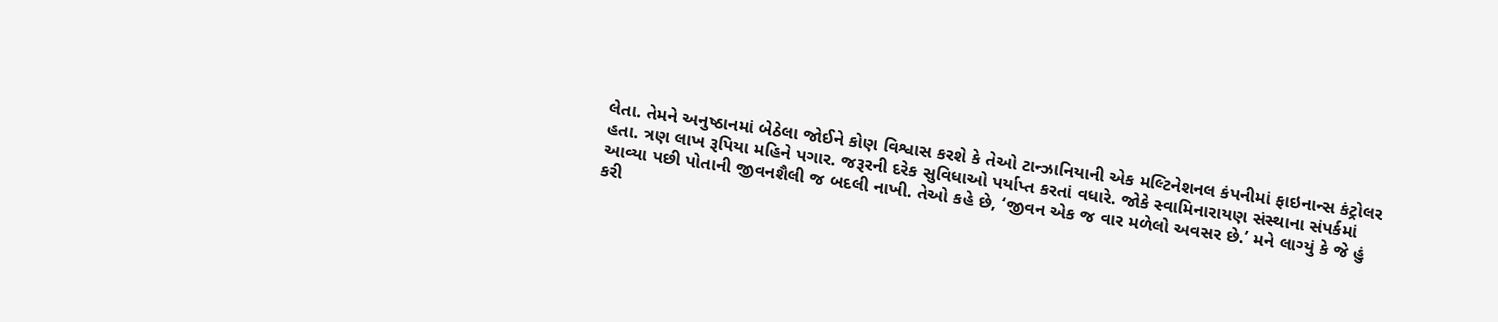લેતા. તેમને અનુષ્ઠાનમાં બેઠેલા જોઈને કોણ વિશ્વાસ કરશે કે તેઓ ટાન્ઝાનિયાની એક મલ્ટિનેશનલ કંપનીમાં ફાઇનાન્સ કંટ્રોલર હતા. ત્રણ લાખ રૂપિયા મહિને પગાર. જરૂરની દરેક સુવિધાઓ પર્યાપ્ત કરતાં વધારે. જોકે સ્વામિનારાયણ સંસ્થાના સંપર્કમાં આવ્યા પછી પોતાની જીવનશૈલી જ બદલી નાખી. તેઓ કહે છે, ‘જીવન એક જ વાર મળેલો અવસર છે.’ મને લાગ્યું કે જે હું કરી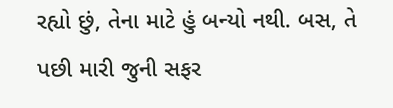રહ્યો છું, તેના માટે હું બન્યો નથી. બસ, તે પછી મારી જુની સફર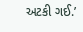અટકી ગઈ.’